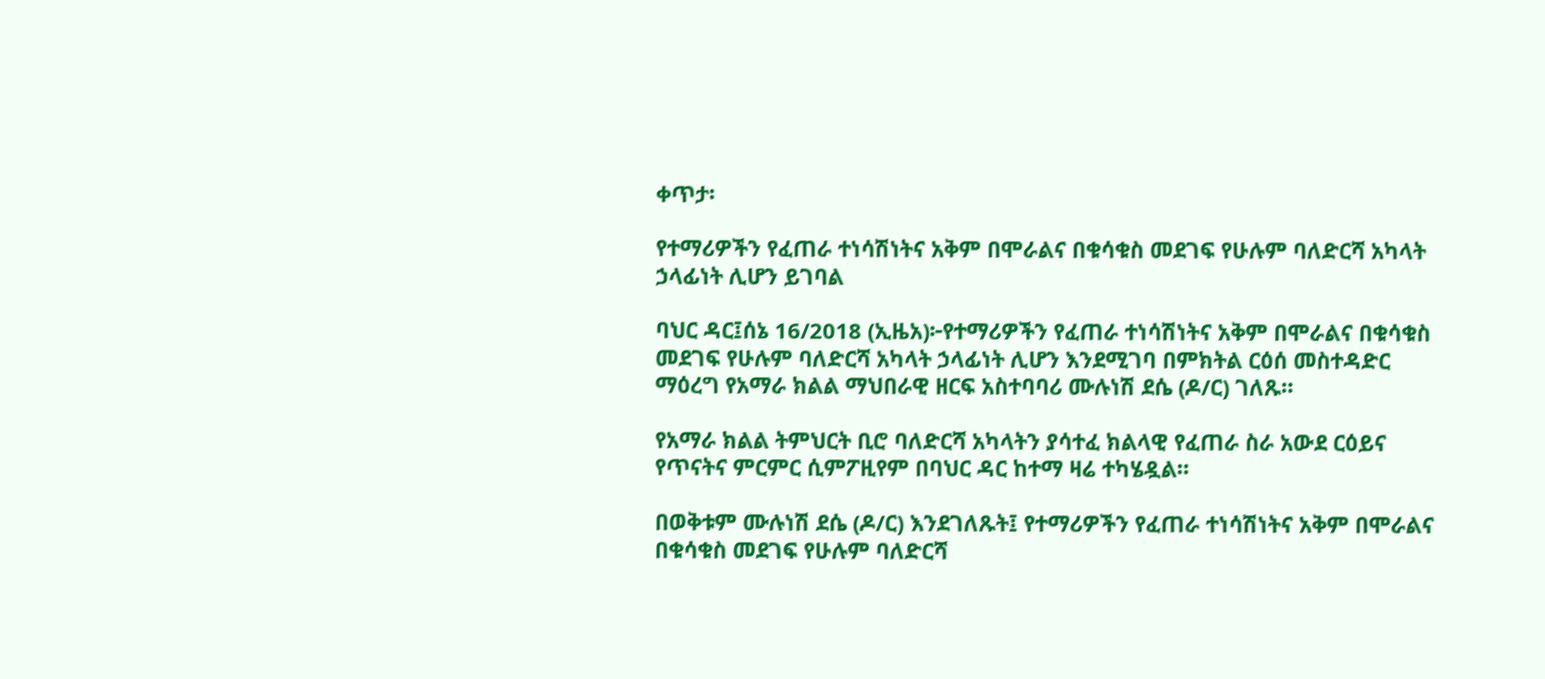ቀጥታ፡

የተማሪዎችን የፈጠራ ተነሳሽነትና አቅም በሞራልና በቁሳቁስ መደገፍ የሁሉም ባለድርሻ አካላት ኃላፊነት ሊሆን ይገባል

ባህር ዳር፤ሰኔ 16/2018 (ኢዜአ)፦የተማሪዎችን የፈጠራ ተነሳሽነትና አቅም በሞራልና በቁሳቁስ መደገፍ የሁሉም ባለድርሻ አካላት ኃላፊነት ሊሆን እንደሚገባ በምክትል ርዕሰ መስተዳድር ማዕረግ የአማራ ክልል ማህበራዊ ዘርፍ አስተባባሪ ሙሉነሽ ደሴ (ዶ/ር) ገለጹ።

የአማራ ክልል ትምህርት ቢሮ ባለድርሻ አካላትን ያሳተፈ ክልላዊ የፈጠራ ስራ አውደ ርዕይና የጥናትና ምርምር ሲምፖዚየም በባህር ዳር ከተማ ዛሬ ተካሄዷል።

በወቅቱም ሙሉነሽ ደሴ (ዶ/ር) እንደገለጹት፤ የተማሪዎችን የፈጠራ ተነሳሽነትና አቅም በሞራልና በቁሳቁስ መደገፍ የሁሉም ባለድርሻ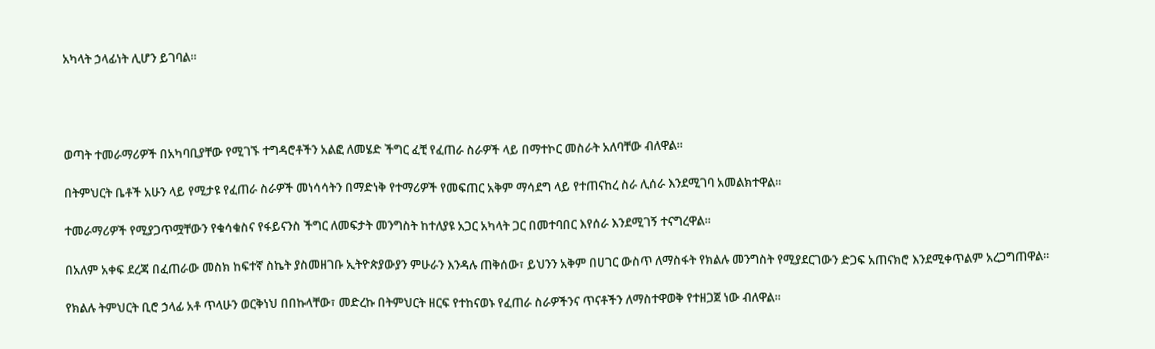አካላት ኃላፊነት ሊሆን ይገባል።




ወጣት ተመራማሪዎች በአካባቢያቸው የሚገኙ ተግዳሮቶችን አልፎ ለመሄድ ችግር ፈቺ የፈጠራ ስራዎች ላይ በማተኮር መስራት አለባቸው ብለዋል።

በትምህርት ቤቶች አሁን ላይ የሚታዩ የፈጠራ ስራዎች መነሳሳትን በማድነቅ የተማሪዎች የመፍጠር አቅም ማሳደግ ላይ የተጠናከረ ስራ ሊሰራ እንደሚገባ አመልክተዋል።

ተመራማሪዎች የሚያጋጥሟቸውን የቁሳቁስና የፋይናንስ ችግር ለመፍታት መንግስት ከተለያዩ አጋር አካላት ጋር በመተባበር እየሰራ እንደሚገኝ ተናግረዋል።

በአለም አቀፍ ደረጃ በፈጠራው መስክ ከፍተኛ ስኬት ያስመዘገቡ ኢትዮጵያውያን ምሁራን እንዳሉ ጠቅሰው፣ ይህንን አቅም በሀገር ውስጥ ለማስፋት የክልሉ መንግስት የሚያደርገውን ድጋፍ አጠናክሮ እንደሚቀጥልም አረጋግጠዋል።

የክልሉ ትምህርት ቢሮ ኃላፊ አቶ ጥላሁን ወርቅነህ በበኩላቸው፣ መድረኩ በትምህርት ዘርፍ የተከናወኑ የፈጠራ ስራዎችንና ጥናቶችን ለማስተዋወቅ የተዘጋጀ ነው ብለዋል።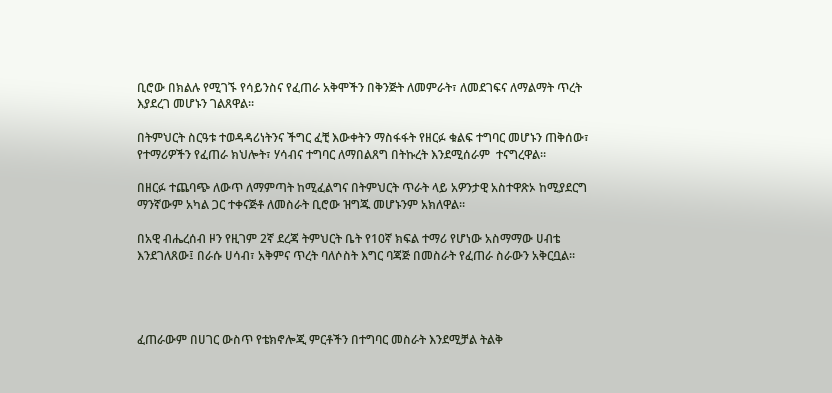ቢሮው በክልሉ የሚገኙ የሳይንስና የፈጠራ አቅሞችን በቅንጅት ለመምራት፣ ለመደገፍና ለማልማት ጥረት እያደረገ መሆኑን ገልጸዋል።

በትምህርት ስርዓቱ ተወዳዳሪነትንና ችግር ፈቺ እውቀትን ማስፋፋት የዘርፉ ቁልፍ ተግባር መሆኑን ጠቅሰው፣ የተማሪዎችን የፈጠራ ክህሎት፣ ሃሳብና ተግባር ለማበልጸግ በትኩረት እንደሚሰራም  ተናግረዋል።

በዘርፉ ተጨባጭ ለውጥ ለማምጣት ከሚፈልግና በትምህርት ጥራት ላይ አዎንታዊ አስተዋጽኦ ከሚያደርግ ማንኛውም አካል ጋር ተቀናጅቶ ለመስራት ቢሮው ዝግጁ መሆኑንም አክለዋል።

በአዊ ብሔረሰብ ዞን የዚገም 2ኛ ደረጃ ትምህርት ቤት የ10ኛ ክፍል ተማሪ የሆነው አስማማው ሀብቴ እንደገለጸው፤ በራሱ ሀሳብ፣ አቅምና ጥረት ባለሶስት እግር ባጃጅ በመስራት የፈጠራ ስራውን አቅርቧል።




ፈጠራውም በሀገር ውስጥ የቴክኖሎጂ ምርቶችን በተግባር መስራት እንደሚቻል ትልቅ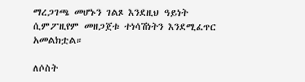ማረጋገጫ መሆኑን ገልጾ እንደዚህ ዓይነት ሲምፖዚየም መዘጋጀቱ ተነሳሽነትን እንደሚፈጥር አመልክቷል።

ለሶስት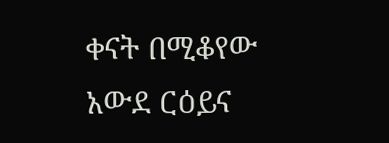ቀናት በሚቆየው አውደ ርዕይና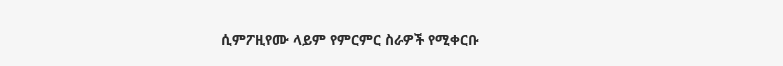ሲምፖዚየሙ ላይም የምርምር ስራዎች የሚቀርቡ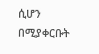ሲሆን በሚያቀርቡት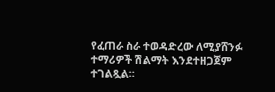የፈጠራ ስራ ተወዳድረው ለሚያሸንፉ ተማሪዎች ሽልማት እንደተዘጋጀም ተገልጿል።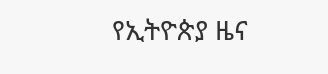የኢትዮጵያ ዜና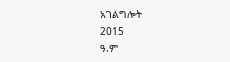አገልግሎት
2015
ዓ.ም